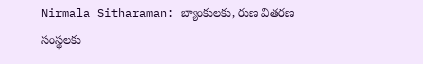Nirmala Sitharaman: బ్యాంకులకు, రుణ వితరణ సంస్థలకు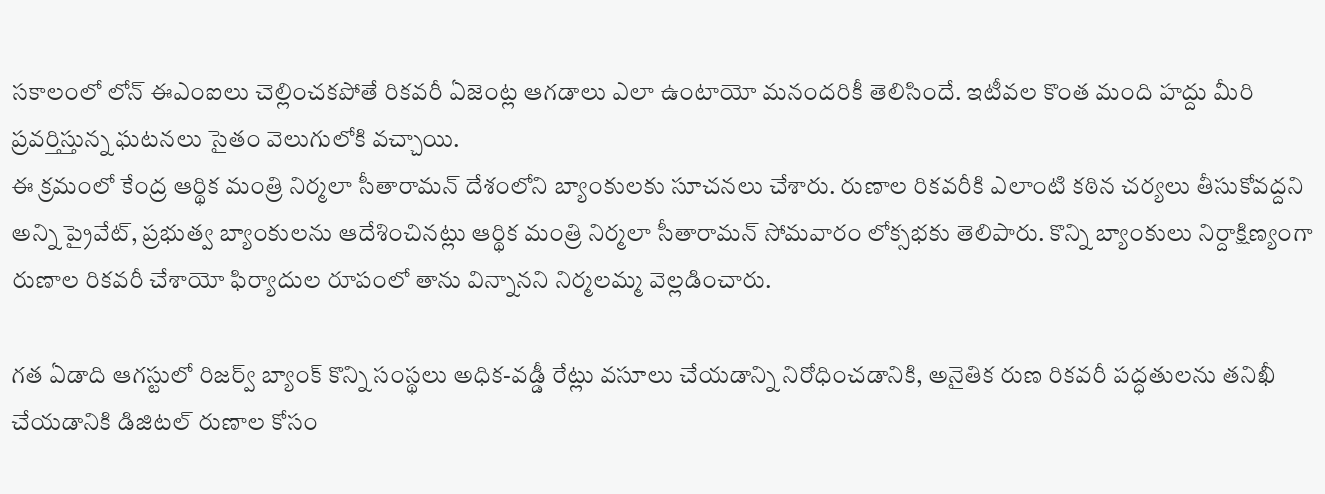సకాలంలో లోన్ ఈఎంఐలు చెల్లించకపోతే రికవరీ ఏజెంట్ల ఆగడాలు ఎలా ఉంటాయో మనందరికీ తెలిసిందే. ఇటీవల కొంత మంది హద్దు మీరి ప్రవర్తిస్తున్న ఘటనలు సైతం వెలుగులోకి వచ్చాయి.
ఈ క్రమంలో కేంద్ర ఆర్థిక మంత్రి నిర్మలా సీతారామన్ దేశంలోని బ్యాంకులకు సూచనలు చేశారు. రుణాల రికవరీకి ఎలాంటి కఠిన చర్యలు తీసుకోవద్దని అన్ని ప్రైవేట్, ప్రభుత్వ బ్యాంకులను ఆదేశించినట్లు ఆర్థిక మంత్రి నిర్మలా సీతారామన్ సోమవారం లోక్సభకు తెలిపారు. కొన్ని బ్యాంకులు నిర్దాక్షిణ్యంగా రుణాల రికవరీ చేశాయో ఫిర్యాదుల రూపంలో తాను విన్నానని నిర్మలమ్మ వెల్లడించారు.

గత ఏడాది ఆగస్టులో రిజర్వ్ బ్యాంక్ కొన్ని సంస్థలు అధిక-వడ్డీ రేట్లు వసూలు చేయడాన్ని నిరోధించడానికి, అనైతిక రుణ రికవరీ పద్ధతులను తనిఖీ చేయడానికి డిజిటల్ రుణాల కోసం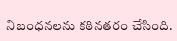నిబంధనలను కఠినతరం చేసింది.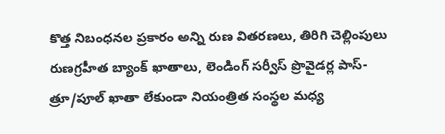కొత్త నిబంధనల ప్రకారం అన్ని రుణ వితరణలు, తిరిగి చెల్లింపులు రుణగ్రహీత బ్యాంక్ ఖాతాలు, లెండింగ్ సర్వీస్ ప్రొవైడర్ల పాస్-త్రూ/పూల్ ఖాతా లేకుండా నియంత్రిత సంస్థల మధ్య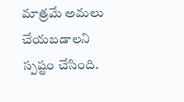మాత్రమే అమలు చేయబడాలని స్పష్టం చేసింది.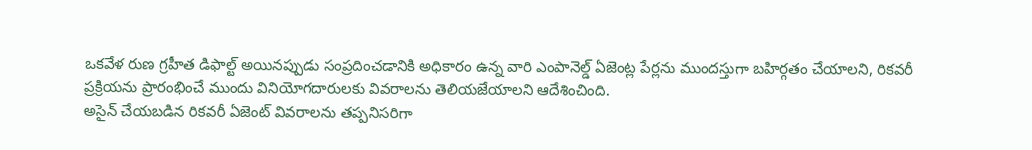ఒకవేళ రుణ గ్రహీత డిఫాల్ట్ అయినప్పుడు సంప్రదించడానికి అధికారం ఉన్న వారి ఎంపానెల్డ్ ఏజెంట్ల పేర్లను ముందస్తుగా బహిర్గతం చేయాలని, రికవరీ ప్రక్రియను ప్రారంభించే ముందు వినియోగదారులకు వివరాలను తెలియజేయాలని ఆదేశించింది.
అసైన్ చేయబడిన రికవరీ ఏజెంట్ వివరాలను తప్పనిసరిగా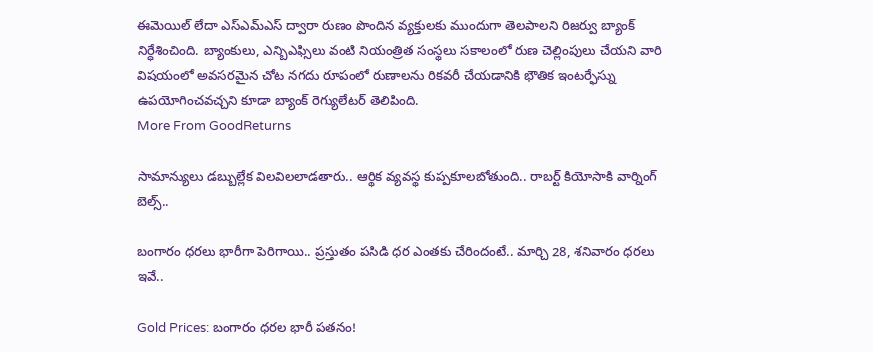ఈమెయిల్ లేదా ఎస్ఎమ్ఎస్ ద్వారా రుణం పొందిన వ్యక్తులకు ముందుగా తెలపాలని రిజర్వు బ్యాంక్ నిర్ధేశించింది. బ్యాంకులు, ఎన్బిఎఫ్సిలు వంటి నియంత్రిత సంస్థలు సకాలంలో రుణ చెల్లింపులు చేయని వారి విషయంలో అవసరమైన చోట నగదు రూపంలో రుణాలను రికవరీ చేయడానికి భౌతిక ఇంటర్ఫేస్ను ఉపయోగించవచ్చని కూడా బ్యాంక్ రెగ్యులేటర్ తెలిపింది.
More From GoodReturns

సామాన్యులు డబ్బుల్లేక విలవిలలాడతారు.. ఆర్థిక వ్యవస్థ కుప్పకూలబోతుంది.. రాబర్ట్ కియోసాకి వార్నింగ్ బెల్స్..

బంగారం ధరలు భారీగా పెరిగాయి.. ప్రస్తుతం పసిడి ధర ఎంతకు చేరిందంటే.. మార్చి 28, శనివారం ధరలు ఇవే..

Gold Prices: బంగారం ధరల భారీ పతనం!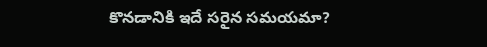కొనడానికి ఇదే సరైన సమయమా?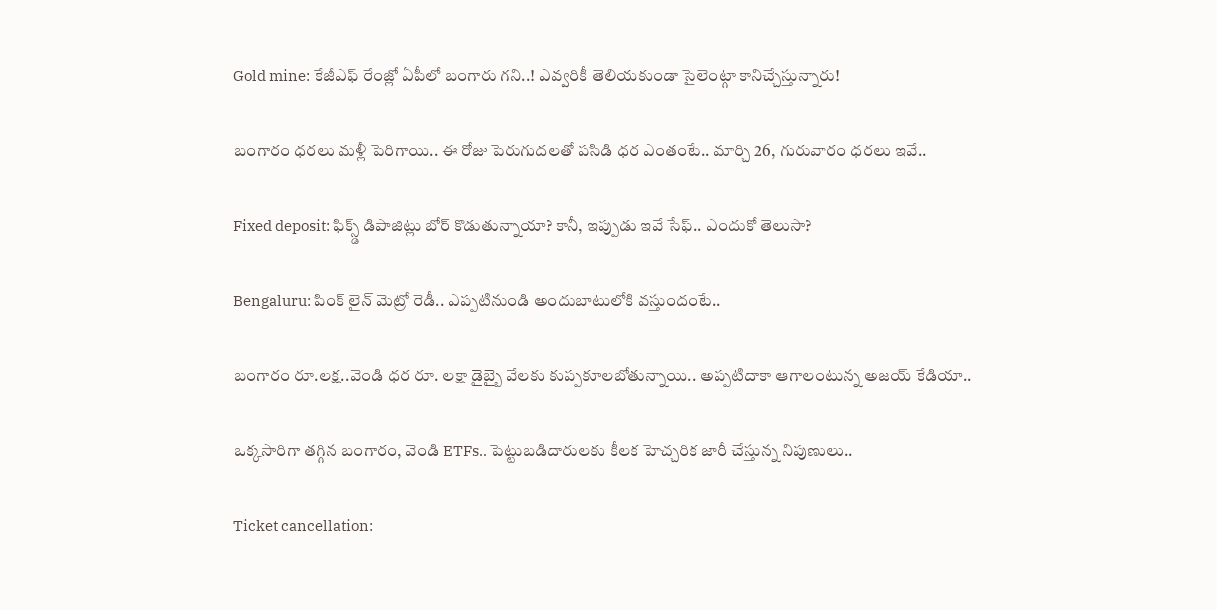Gold mine: కేజీఎఫ్ రేంజ్లో ఏపీలో బంగారు గని..! ఎవ్వరికీ తెలియకుండా సైలెంట్గా కానిచ్చేస్తున్నారు!

బంగారం ధరలు మళ్లీ పెరిగాయి.. ఈ రోజు పెరుగుదలతో పసిడి ధర ఎంతంటే.. మార్చి 26, గురువారం ధరలు ఇవే..

Fixed deposit: ఫిక్స్డ్ డిపాజిట్లు బోర్ కొడుతున్నాయా? కానీ, ఇప్పుడు ఇవే సేఫ్.. ఎందుకో తెలుసా?

Bengaluru: పింక్ లైన్ మెట్రో రెడీ.. ఎప్పటినుండి అందుబాటులోకి వస్తుందంటే..

బంగారం రూ.లక్ష..వెండి ధర రూ. లక్షా డైబ్బై వేలకు కుప్పకూలబోతున్నాయి.. అప్పటిదాకా ఆగాలంటున్న అజయ్ కేడియా..

ఒక్కసారిగా తగ్గిన బంగారం, వెండి ETFs.. పెట్టుబడిదారులకు కీలక హెచ్చరిక జారీ చేస్తున్న నిపుణులు..

Ticket cancellation: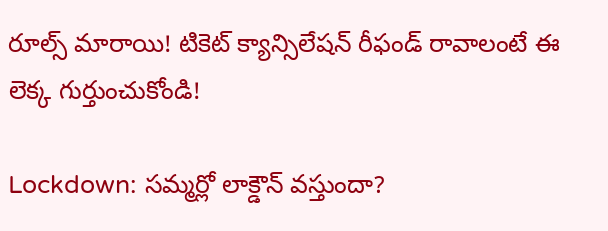రూల్స్ మారాయి! టికెట్ క్యాన్సిలేషన్ రీఫండ్ రావాలంటే ఈ లెక్క గుర్తుంచుకోండి!

Lockdown: సమ్మర్లో లాక్డౌన్ వస్తుందా?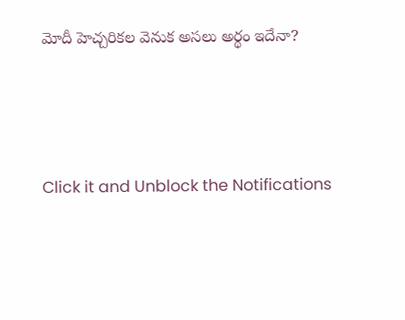మోదీ హెచ్చరికల వెనుక అసలు అర్థం ఇదేనా?



Click it and Unblock the Notifications